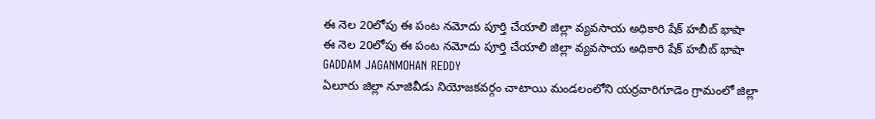ఈ నెల 20లోపు ఈ పంట నమోదు పూర్తి చేయాలి జిల్లా వ్యవసాయ అధికారి షేక్ హబీబ్ భాషా
ఈ నెల 20లోపు ఈ పంట నమోదు పూర్తి చేయాలి జిల్లా వ్యవసాయ అధికారి షేక్ హబీబ్ భాషా
GADDAM JAGANMOHAN REDDY
ఏలూరు జిల్లా నూజివీడు నియోజకవర్గం చాటాయి మండలంలోని యర్రవారిగూడెం గ్రామంలో జిల్లా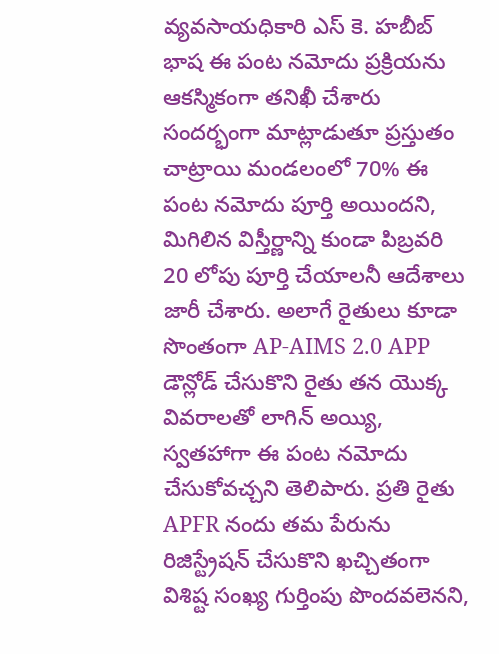వ్యవసాయధికారి ఎస్ కె. హబీబ్ భాష ఈ పంట నమోదు ప్రక్రియను ఆకస్మికంగా తనిఖీ చేశారు సందర్భంగా మాట్లాడుతూ ప్రస్తుతం చాట్రాయి మండలంలో 70% ఈ పంట నమోదు పూర్తి అయిందని, మిగిలిన విస్తీర్ణాన్ని కుండా పిబ్రవరి 20 లోపు పూర్తి చేయాలనీ ఆదేశాలు జారీ చేశారు. అలాగే రైతులు కూడా సొంతంగా AP-AIMS 2.0 APP డౌన్లోడ్ చేసుకొని రైతు తన యొక్క వివరాలతో లాగిన్ అయ్యి, స్వతహాగా ఈ పంట నమోదు చేసుకోవచ్చని తెలిపారు. ప్రతి రైతు APFR నందు తమ పేరును రిజిస్ట్రేషన్ చేసుకొని ఖచ్చితంగా విశిష్ట సంఖ్య గుర్తింపు పొందవలెనని,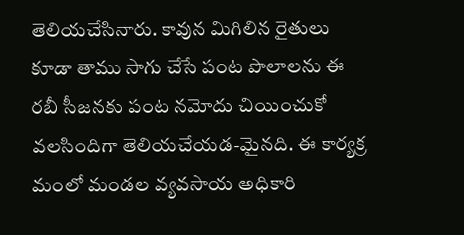తెలియచేసినారు. కావున మిగిలిన రైతులు కూడా తాము సాగు చేసే పంట పొలాలను ఈ రబీ సీజనకు పంట నమోదు చియించుకో వలసిందిగా తెలియచేయడ-మైనది. ఈ కార్యక్ర మంలో మండల వ్యవసాయ అధికారి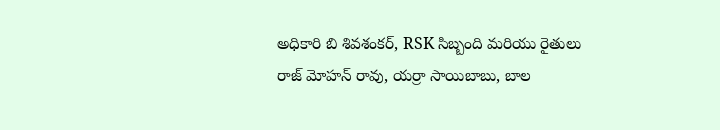అధికారి బి శివశంకర్, RSK సిబ్బంది మరియు రైతులు రాజ్ మోహన్ రావు, యర్రా సాయిబాబు, బాల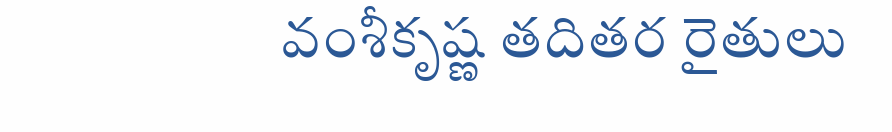వంశీకృష్ణ తదితర రైతులు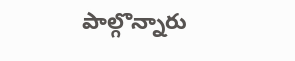పాల్గొన్నారు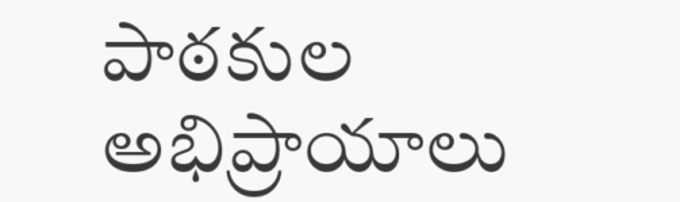పాఠకుల అభిప్రాయాలు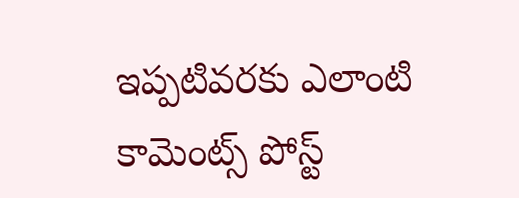ఇప్పటివరకు ఎలాంటి కామెంట్స్ పోస్ట్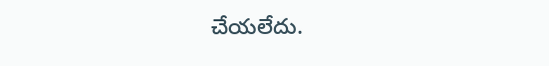చేయలేదు.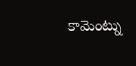కామెంట్ను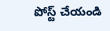పోస్ట్ చేయండి